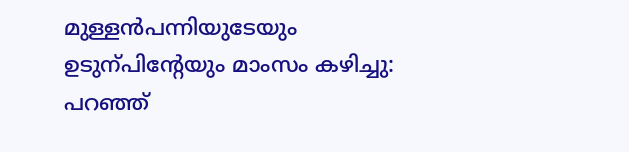മുള്ളൻപന്നിയുടേയും ഉടുന്പിന്‍റേയും മാംസം കഴിച്ചു: പറഞ്ഞ്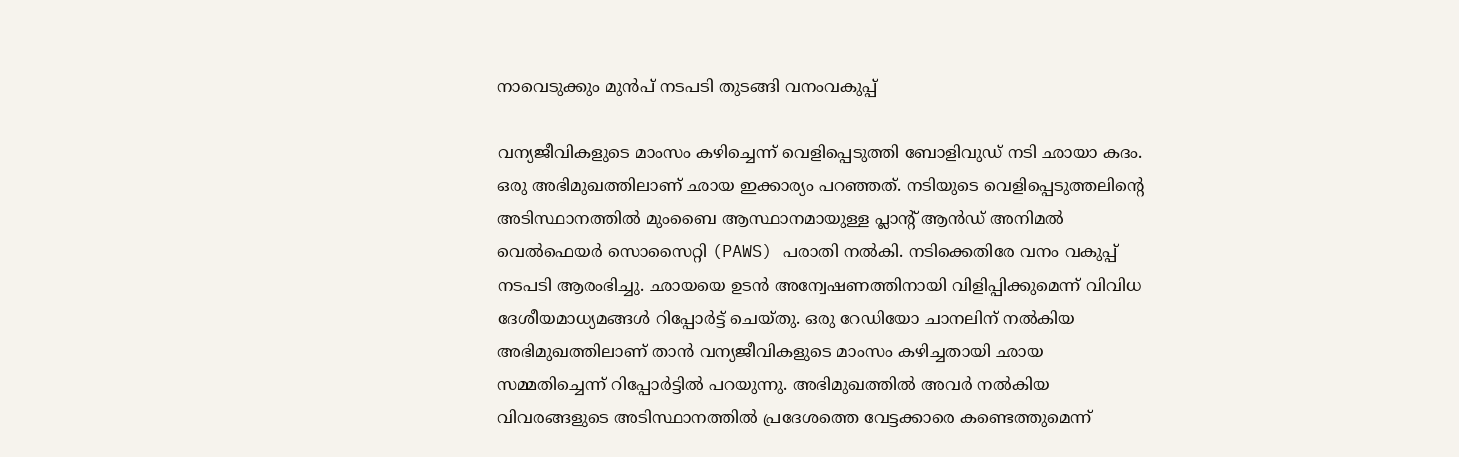നാവെടുക്കും മുൻപ് നടപടി തുടങ്ങി വനംവകുപ്പ്

വന്യജീവികളുടെ മാംസം കഴിച്ചെന്ന് വെളിപ്പെടുത്തി ബോളിവുഡ് നടി ഛായാ കദം. ഒരു അഭിമുഖത്തിലാണ് ഛായ ഇക്കാര്യം പറഞ്ഞത്. നടിയുടെ വെളിപ്പെടുത്തലിന്‍റെ അടിസ്ഥാനത്തിൽ മുംബൈ ആസ്ഥാനമായുള്ള പ്ലാന്‍റ് ആൻഡ് അനിമൽ വെൽഫെയർ സൊസൈറ്റി (PAWS) പരാതി നൽകി. നടിക്കെതിരേ വനം വകുപ്പ് നടപടി ആരംഭിച്ചു. ഛായയെ ഉടൻ അന്വേഷണത്തിനായി വിളിപ്പിക്കുമെന്ന് വിവിധ ദേശീയമാധ്യമങ്ങൾ റിപ്പോർട്ട് ചെയ്തു. ഒരു റേഡിയോ ചാനലിന് നൽകിയ അഭിമുഖത്തിലാണ് താൻ വന്യജീവികളുടെ മാംസം കഴിച്ചതായി ഛായ സമ്മതിച്ചെന്ന് റിപ്പോർട്ടിൽ പറയുന്നു. അഭിമുഖത്തിൽ അവർ നൽകിയ വിവരങ്ങളുടെ അടിസ്ഥാനത്തിൽ പ്രദേശത്തെ വേട്ടക്കാരെ കണ്ടെത്തുമെന്ന്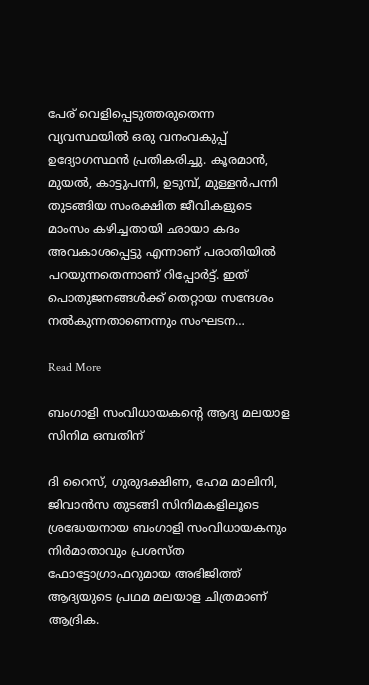പേര് വെളിപ്പെടുത്തരുതെന്ന വ്യവസ്ഥയിൽ ഒരു വനംവകുപ്പ് ഉദ്യോഗസ്ഥൻ പ്രതികരിച്ചു. കൂരമാൻ, മുയൽ, കാട്ടുപന്നി, ഉടുമ്പ്, മുള്ളൻപന്നി തുടങ്ങിയ സംരക്ഷിത ജീവികളുടെ മാംസം കഴിച്ചതായി ഛായാ കദം അവകാശപ്പെട്ടു എന്നാണ് പരാതിയിൽ പറയുന്നതെന്നാണ് റിപ്പോർട്ട്. ഇത് പൊതുജനങ്ങൾക്ക് തെറ്റായ സന്ദേശം നൽകുന്നതാണെന്നും സംഘടന…

Read More

ബംഗാളി സംവിധായകന്‍റെ ആദ്യ മലയാള സിനിമ ഒമ്പതിന്

ദി റൈസ്, ഗുരുദക്ഷിണ, ഹേമ മാലിനി, ജിവാന്‍സ തുടങ്ങി സിനിമകളിലൂടെ ശ്രദ്ധേയനായ ബംഗാളി സംവിധായകനും നിര്‍മാതാവും പ്രശസ്ത ഫോട്ടോഗ്രാഫറുമായ അഭിജിത്ത് ആദ്യയുടെ പ്രഥമ മലയാള ചിത്രമാണ് ആദ്രിക.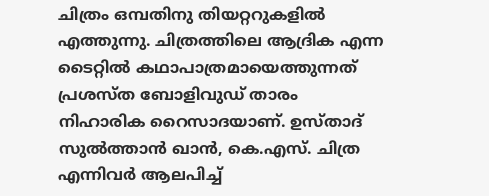ചിത്രം ഒമ്പതിനു തിയറ്ററുകളില്‍ എത്തുന്നു. ചിത്രത്തിലെ ആദ്രിക എന്ന ടൈറ്റില്‍ കഥാപാത്രമായെത്തുന്നത് പ്രശസ്ത ബോളിവുഡ് താരം നിഹാരിക റൈസാദയാണ്. ഉസ്താദ് സുല്‍ത്താന്‍ ഖാന്‍, കെ.എസ്. ചിത്ര എന്നിവര്‍ ആലപിച്ച്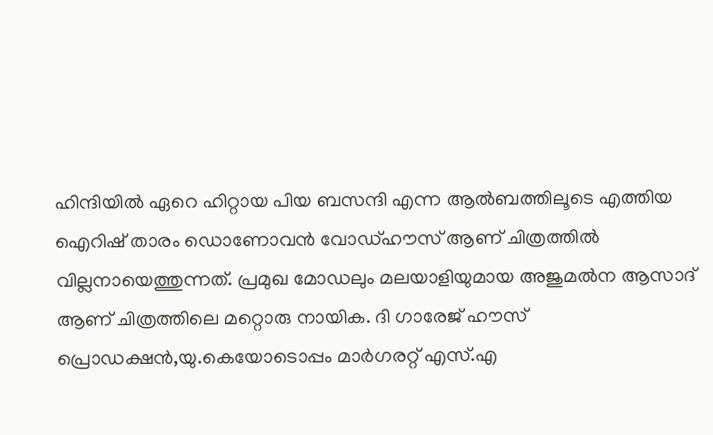ഹിന്ദിയില്‍ ഏറെ ഹിറ്റായ പിയ ബസന്ദി എന്ന ആല്‍ബത്തിലൂടെ എത്തിയ ഐറിഷ് താരം ഡൊണോവന്‍ വോഡ്ഹൗസ് ആണ് ചിത്രത്തില്‍ വില്ലനായെത്തുന്നത്. പ്രമുഖ മോഡലും മലയാളിയുമായ അജുമല്‍ന ആസാദ് ആണ് ചിത്രത്തിലെ മറ്റൊരു നായിക. ദി ഗാരേജ് ഹൗസ് പ്രൊഡക്ഷന്‍,യു.കെയോടൊപ്പം മാര്‍ഗരറ്റ് എസ്.എ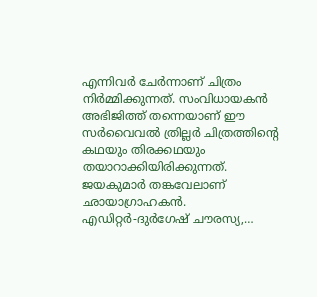എന്നിവര്‍ ചേര്‍ന്നാണ് ചിത്രം നിര്‍മ്മിക്കുന്നത്. സംവിധായകന്‍ അഭിജിത്ത് തന്നെയാണ് ഈ സര്‍വൈവല്‍ ത്രില്ലര്‍ ചിത്രത്തിന്‍റെ കഥയും തിരക്കഥയും തയാറാക്കിയിരിക്കുന്നത്. ജയകുമാര്‍ തങ്കവേലാണ് ഛായാഗ്രാഹകന്‍. എഡിറ്റര്‍-ദുര്‍ഗേഷ് ചൗരസ്യ,…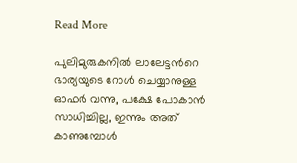Read More

പുലിമുരുകനില്‍ ലാലേട്ടന്‍റെ ഭാര്യയുടെ റോള്‍ ചെയ്യാനുള്ള ഓഫര്‍ വന്നു, പക്ഷേ പോകാൻ സാധിച്ചില്ല, ഇന്നും അത് കാണുമ്പോൾ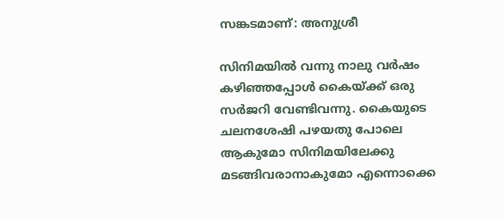സങ്കടമാണ്: അനുശ്രീ

സിനിമയില്‍ വന്നു നാലു വര്‍ഷം കഴിഞ്ഞപ്പോള്‍ കൈയ്ക്ക് ഒരു സര്‍ജറി വേണ്ടിവന്നു. കൈയുടെ ചലനശേഷി പഴയതു പോലെ ആകുമോ സിനിമയിലേക്കു മടങ്ങിവരാനാകുമോ എന്നൊക്കെ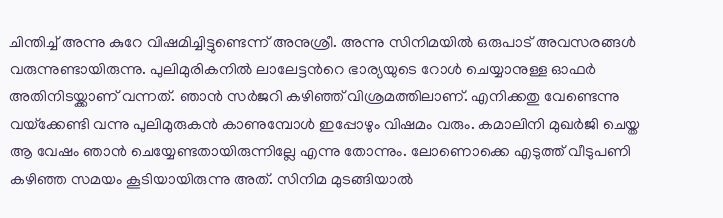ചിന്തിച്ച് അന്നു കുറേ വിഷമിച്ചിട്ടുണ്ടെന്ന് അനുശ്രീ. അന്നു സിനിമയില്‍ ഒരുപാട് അവസരങ്ങള്‍ വരുന്നുണ്ടായിരുന്നു. പുലിമുരികനില്‍ ലാലേട്ടന്‍റെ ഭാര്യയുടെ റോള്‍ ചെയ്യാനുള്ള ഓഫര്‍ അതിനിടയ്ക്കാണ് വന്നത്. ഞാന്‍ സര്‍ജറി കഴിഞ്ഞ് വിശ്രമത്തിലാണ്. എനിക്കതു വേണ്ടെന്നു വയ്‌ക്കേണ്ടി വന്നു പുലിമുരുകന്‍ കാണുമ്പോള്‍ ഇപ്പോഴും വിഷമം വരും. കമാലിനി മുഖര്‍ജി ചെയ്ത ആ വേഷം ഞാന്‍ ചെയ്യേണ്ടതായിരുന്നില്ലേ എന്നു തോന്നും. ലോണൊക്കെ എടുത്ത് വീടുപണി കഴിഞ്ഞ സമയം കൂടിയായിരുന്നു അത്. സിനിമ മുടങ്ങിയാല്‍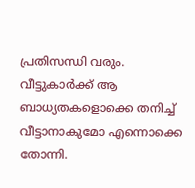പ്രതിസന്ധി വരും. വീട്ടുകാര്‍ക്ക് ആ ബാധ്യതകളൊക്കെ തനിച്ച് വീട്ടാനാകുമോ എന്നൊക്കെ തോന്നി.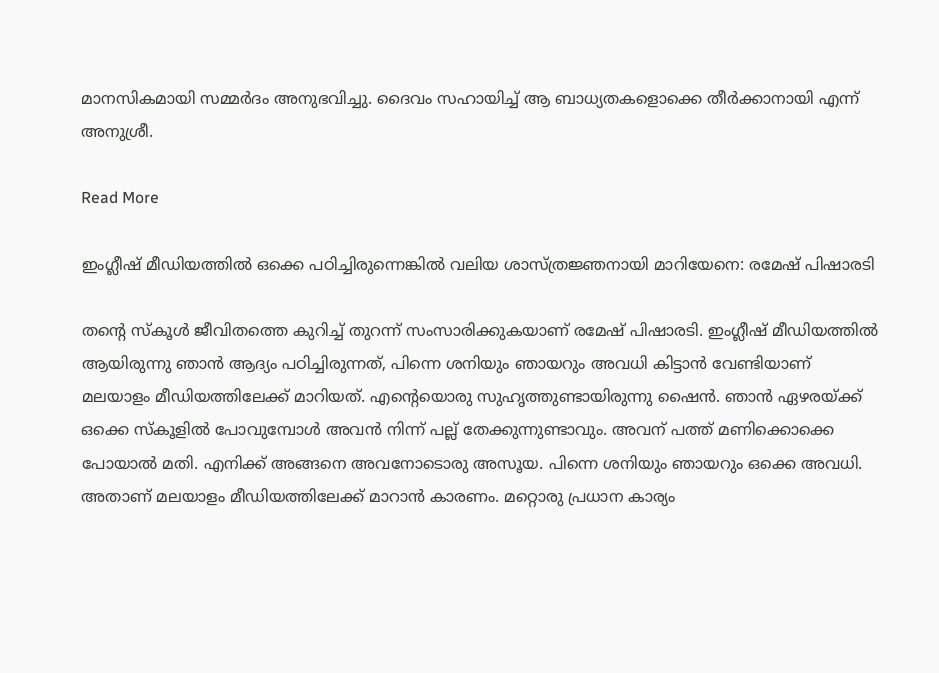മാനസികമായി സമ്മര്‍ദം അനുഭവിച്ചു. ദൈവം സഹായിച്ച് ആ ബാധ്യതകളൊക്കെ തീര്‍ക്കാനായി എന്ന് അനുശ്രീ.

Read More

ഇംഗ്ലീഷ് മീഡിയത്തിൽ ഒക്കെ പഠിച്ചിരുന്നെങ്കിൽ വലിയ ശാസ്ത്രജ്ഞനായി മാറിയേനെ: രമേഷ് പിഷാരടി

തന്‍റെ സ്കൂൾ ജീവിതത്തെ കുറിച്ച് തുറന്ന് സംസാരിക്കുകയാണ് രമേഷ് പിഷാരടി. ഇംഗ്ലീഷ് മീഡിയത്തിൽ ആയിരുന്നു ഞാൻ ആദ്യം പഠിച്ചിരുന്നത്, പിന്നെ ശനിയും ഞായറും അവധി കിട്ടാൻ വേണ്ടിയാണ് മലയാളം മീഡിയത്തിലേക്ക് മാറിയത്. എന്‍റെയൊരു സുഹൃത്തുണ്ടായിരുന്നു ഷൈൻ. ഞാൻ ഏഴരയ്ക്ക് ഒക്കെ സ്‌കൂളിൽ പോവുമ്പോൾ അവൻ നിന്ന് പല്ല് തേക്കുന്നുണ്ടാവും. അവന് പത്ത് മണിക്കൊക്കെ പോയാൽ മതി. എനിക്ക് അങ്ങനെ അവനോടൊരു അസൂയ. പിന്നെ ശനിയും ഞായറും ഒക്കെ അവധി. അതാണ് മലയാളം മീഡിയത്തിലേക്ക് മാറാൻ കാരണം. മറ്റൊരു പ്രധാന കാര്യം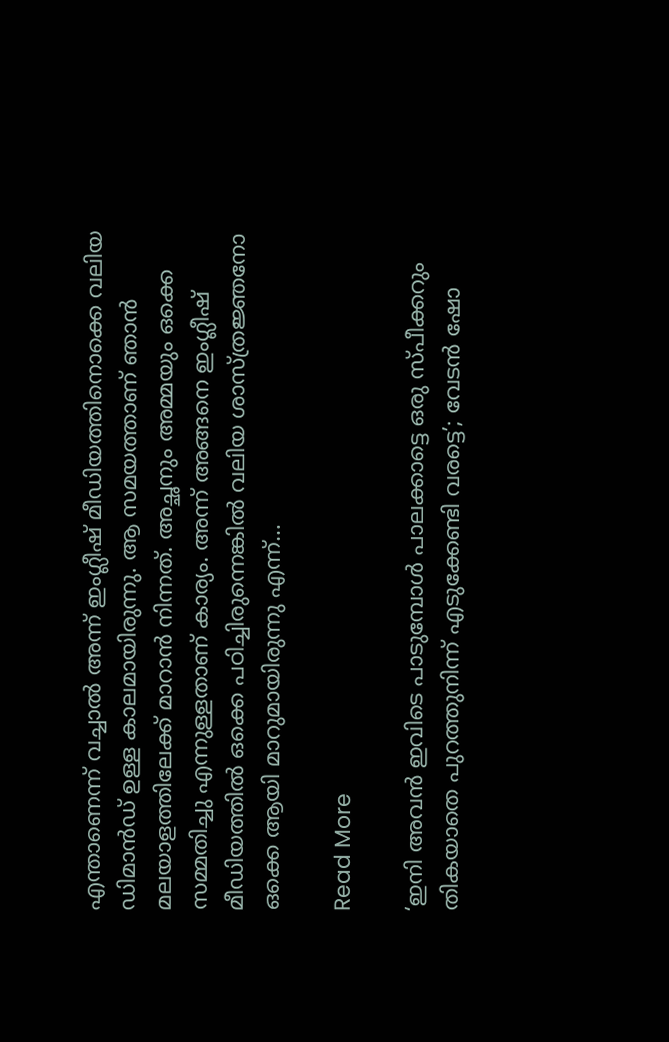എന്താണെന്ന് വച്ചാൽ അന്ന് ഇംഗ്ലീഷ് മീഡിയത്തിനൊക്കെ വലിയ ഡിമാൻഡ് ഉള്ള കാലമായിരുന്നു. ആ സമയത്താണ് ഞാൻ മലയാളത്തിലേക്ക് മാറാൻ നിന്നത്. അച്ഛനും അമ്മയും ഒക്കെ സമ്മതിച്ചു എന്നുള്ളതാണ് കാര്യം. അന്ന് അങ്ങനെ ഇംഗ്ലീഷ് മീഡിയത്തിൽ ഒക്കെ പഠിച്ചിരുന്നെങ്കിൽ വലിയ ശാസ്ത്രജ്ഞനോ ഒക്കെ ആയി മാറുമായിരുന്നു എന്ന്…

Read More

‘ഇനി അവൻ ഇവിടെ പാടുമ്പോൾ പാലക്കാട്ടെ ഒരു സ്പീക്കറും തികയാതെ പുറത്തുനിന്ന് എടുക്കേണ്ടി വരട്ടെ’; വേടൻ ഷോ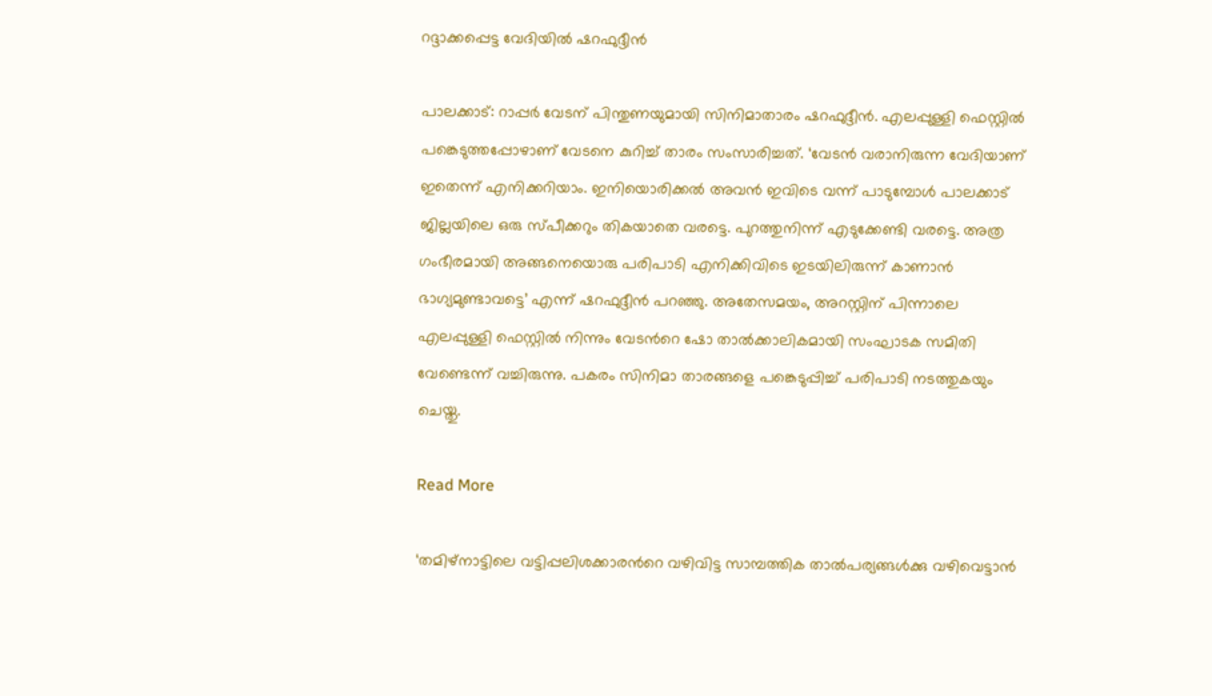റദ്ദാക്കപ്പെട്ട വേദിയിൽ ഷറഫുദ്ദീൻ

പാലക്കാട്: റാപ്പർ വേടന് പിന്തുണയുമായി സിനിമാതാരം ഷറഫുദ്ദീൻ. എലപ്പുള്ളി ഫെസ്റ്റിൽ പങ്കെടുത്തപ്പോഴാണ് വേടനെ കുറിച്ച് താരം സംസാരിച്ചത്. ‘വേടൻ വരാനിരുന്ന വേദിയാണ് ഇതെന്ന് എനിക്കറിയാം. ഇനിയൊരിക്കൽ അവൻ ഇവിടെ വന്ന് പാടുമ്പോൾ പാലക്കാട് ജില്ലയിലെ ഒരു സ്പീക്കറും തികയാതെ വരട്ടെ. പുറത്തുനിന്ന് എടുക്കേണ്ടി വരട്ടെ. അത്ര ഗംഭീരമായി അങ്ങനെയൊരു പരിപാടി എനിക്കിവിടെ ഇടയിലിരുന്ന് കാണാൻ ഭാഗ്യമുണ്ടാവട്ടെ’ എന്ന് ഷറഫുദ്ദീൻ പറഞ്ഞു. അതേസമയം, അറസ്റ്റിന് പിന്നാലെ എലപ്പുള്ളി ഫെസ്റ്റിൽ നിന്നും വേടന്‍റെ ഷോ താൽക്കാലികമായി സംഘാടക സമിതി വേണ്ടെന്ന് വച്ചിരുന്നു. പകരം സിനിമാ താരങ്ങളെ പങ്കെടുപ്പിച്ച് പരിപാടി നടത്തുകയും ചെയ്തു.

Read More

‘തമിഴ്നാട്ടിലെ വട്ടിപ്പലിശക്കാരന്‍റെ വഴിവിട്ട സാമ്പത്തിക താൽപര്യങ്ങൾക്കു വഴിവെട്ടാൻ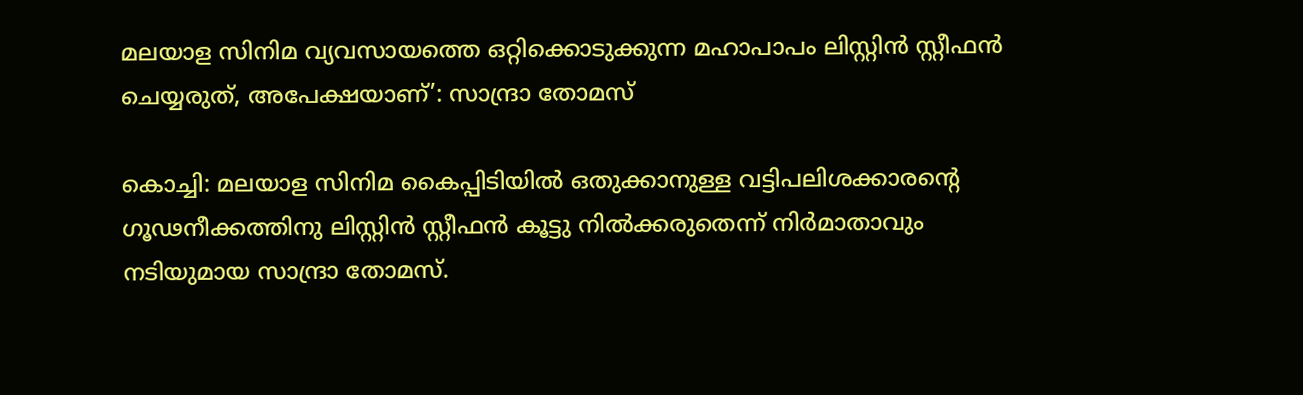മലയാള സിനിമ വ്യവസായത്തെ ഒറ്റിക്കൊടുക്കുന്ന മഹാപാപം ലിസ്റ്റിൻ സ്റ്റീഫൻ ചെയ്യരുത്, അപേക്ഷയാണ്’: സാന്ദ്രാ തോമസ്

കൊച്ചി: മലയാള സിനിമ കൈപ്പിടിയിൽ ഒതുക്കാനുള്ള വട്ടിപലിശക്കാരന്‍റെ ഗൂഢനീക്കത്തിനു ലിസ്റ്റിൻ സ്റ്റീഫൻ കൂട്ടു നിൽക്കരുതെന്ന് നിർമാതാവും നടിയുമായ സാന്ദ്രാ തോമസ്.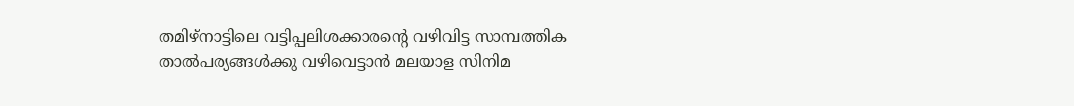തമിഴ്നാട്ടിലെ വട്ടിപ്പലിശക്കാരന്‍റെ വഴിവിട്ട സാമ്പത്തിക താൽപര്യങ്ങൾക്കു വഴിവെട്ടാൻ മലയാള സിനിമ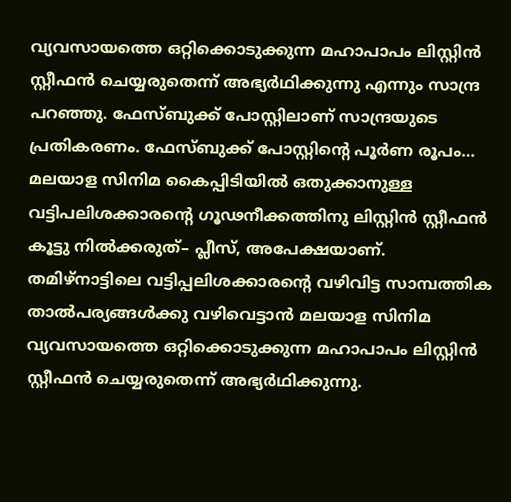വ്യവസായത്തെ ഒറ്റിക്കൊടുക്കുന്ന മഹാപാപം ലിസ്റ്റിൻ സ്റ്റീഫൻ ചെയ്യരുതെന്ന് അഭ്യർഥിക്കുന്നു എന്നും സാന്ദ്ര പറഞ്ഞു. ഫേസ്ബുക്ക് പോസ്റ്റിലാണ് സാന്ദ്രയുടെ പ്രതികരണം. ഫേസ്ബുക്ക് പോസ്റ്റിന്‍റെ പൂർണ രൂപം… മലയാള സിനിമ കൈപ്പിടിയിൽ ഒതുക്കാനുള്ള വട്ടിപലിശക്കാരന്‍റെ ഗൂഢനീക്കത്തിനു ലിസ്റ്റിൻ സ്റ്റീഫൻ കൂട്ടു നിൽക്കരുത്– പ്ലീസ്, അപേക്ഷയാണ്. തമിഴ്നാട്ടിലെ വട്ടിപ്പലിശക്കാരന്‍റെ വഴിവിട്ട സാമ്പത്തിക താൽപര്യങ്ങൾക്കു വഴിവെട്ടാൻ മലയാള സിനിമ വ്യവസായത്തെ ഒറ്റിക്കൊടുക്കുന്ന മഹാപാപം ലിസ്റ്റിൻ സ്റ്റീഫൻ ചെയ്യരുതെന്ന് അഭ്യർഥിക്കുന്നു.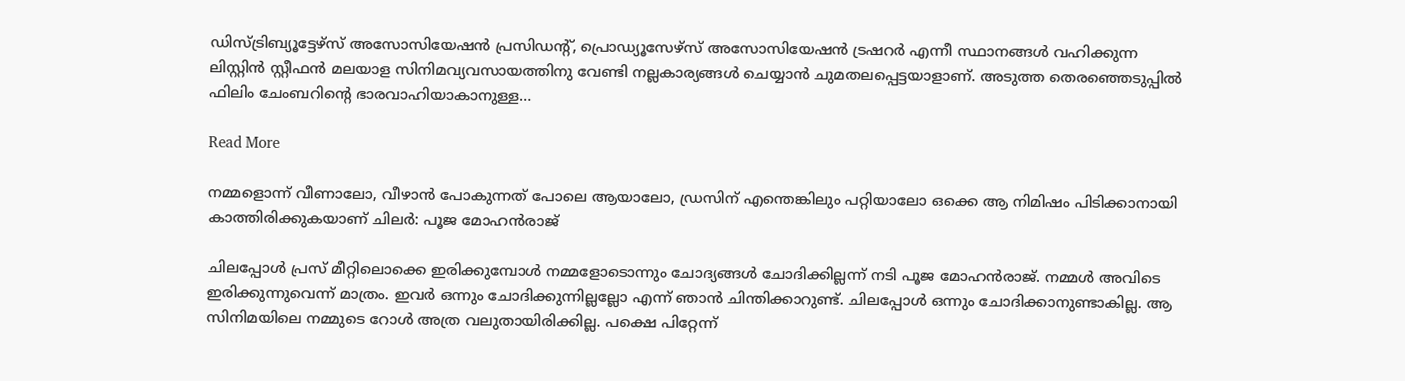ഡിസ്ട്രിബ്യൂട്ടേഴ്സ് അസോസിയേഷൻ പ്രസിഡന്‍റ്, പ്രൊഡ്യൂസേഴ്സ് അസോസിയേഷൻ ട്രഷറർ എന്നീ സ്ഥാനങ്ങൾ വഹിക്കുന്ന ലിസ്റ്റിൻ സ്റ്റീഫൻ മലയാള സിനിമവ്യവസായത്തിനു വേണ്ടി നല്ലകാര്യങ്ങൾ ചെയ്യാൻ ചുമതലപ്പെട്ടയാളാണ്. അടുത്ത തെരഞ്ഞെടുപ്പിൽ ഫിലിം ചേംബറിന്‍റെ ഭാരവാഹിയാകാനുള്ള…

Read More

നമ്മളൊന്ന് വീണാലോ, വീഴാന്‍ പോകുന്നത് പോലെ ആയാലോ, ഡ്രസിന് എന്തെങ്കിലും പറ്റിയാലോ ഒക്കെ ആ നിമിഷം പിടിക്കാനായി കാത്തിരിക്കുകയാണ് ചിലർ: പൂജ മോഹൻരാജ്

ചിലപ്പോള്‍ പ്രസ് മീറ്റിലൊക്കെ ഇരിക്കുമ്പോള്‍ നമ്മളോടൊന്നും ചോദ്യങ്ങള്‍ ചോദിക്കില്ലന്ന് നടി പൂജ മോഹൻരാജ്. നമ്മള്‍ അവിടെ ഇരിക്കുന്നുവെന്ന് മാത്രം. ഇവര്‍ ഒന്നും ചോദിക്കുന്നില്ലല്ലോ എന്ന് ഞാന്‍ ചിന്തിക്കാറുണ്ട്. ചിലപ്പോള്‍ ഒന്നും ചോദിക്കാനുണ്ടാകില്ല. ആ സിനിമയിലെ നമ്മുടെ റോള്‍ അത്ര വലുതായിരിക്കില്ല. പക്ഷെ പിറ്റേന്ന്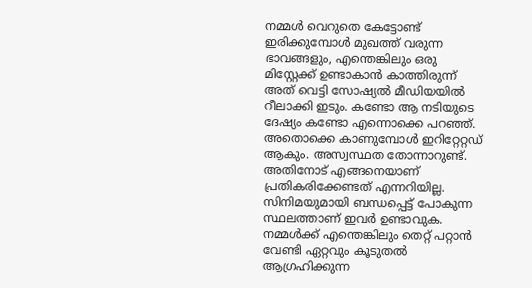നമ്മള്‍ വെറുതെ കേട്ടോണ്ട് ഇരിക്കുമ്പോള്‍ മുഖത്ത് വരുന്ന ഭാവങ്ങളും, എന്തെങ്കിലും ഒരു മിസ്റ്റേക്ക് ഉണ്ടാകാന്‍ കാത്തിരുന്ന് അത് വെട്ടി സോഷ്യല്‍ മീഡിയയില്‍ റീലാക്കി ഇടും. കണ്ടോ ആ നടിയുടെ ദേഷ്യം കണ്ടോ എന്നൊക്കെ പറഞ്ഞ്. അതൊക്കെ കാണുമ്പോള്‍ ഇറിറ്റേറ്റഡ് ആകും. അസ്വസ്ഥത തോന്നാറുണ്ട്. അതിനോട് എങ്ങനെയാണ് പ്രതികരിക്കേണ്ടത് എന്നറിയില്ല. സിനിമയുമായി ബന്ധപ്പെട്ട് പോകുന്ന സ്ഥലത്താണ് ഇവര്‍ ഉണ്ടാവുക. നമ്മള്‍ക്ക് എന്തെങ്കിലും തെറ്റ് പറ്റാന്‍ വേണ്ടി ഏറ്റവും കൂടുതല്‍ ആഗ്രഹിക്കുന്ന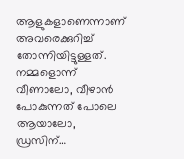ആളുകളാണെന്നാണ് അവരെക്കുറിച്ച് തോന്നിയിട്ടുള്ളത്. നമ്മളൊന്ന് വീണാലോ, വീഴാന്‍ പോകുന്നത് പോലെ ആയാലോ, ഡ്രസിന്…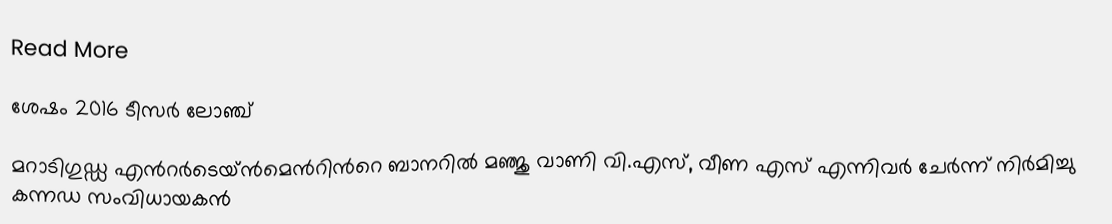Read More

ശേഷം 2016 ടീസർ ലോഞ്ച്

മറാടിഗുഡ്ഡ എന്‍റർടെയ്ൻമെന്‍റിന്‍റെ ബാനറിൽ മഞ്ജു വാണി വി.എസ്, വീണ എസ് എന്നിവർ ചേർന്ന് നിർമിച്ചു കന്നഡ സംവിധായകൻ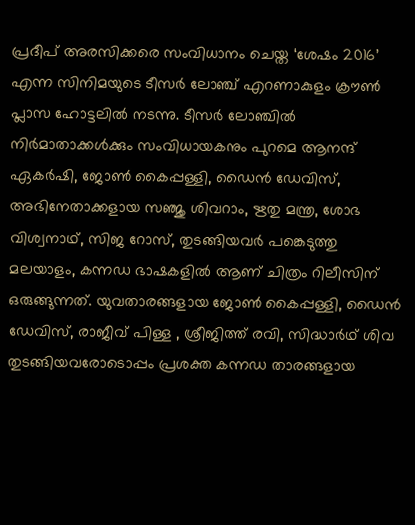പ്രദീപ് അരസിക്കരെ സംവിധാനം ചെയ്ത ‘ശേഷം 2016’ എന്ന സിനിമയുടെ ടീസർ ലോഞ്ച് എറണാകുളം ക്രൗൺ പ്ലാസ ഹോട്ടലിൽ നടന്നു. ടീസർ ലോഞ്ചിൽ നിർമാതാക്കൾക്കും സംവിധായകനും പുറമെ ആനന്ദ് ഏകർഷി, ജോൺ കൈപ്പള്ളി, ഡൈൻ ഡേവിസ്, അഭിനേതാക്കളായ സഞ്ജു ശിവറാം, ഋതു മന്ത്ര, ശോഭ വിശ്വനാഥ്, സിജ റോസ്, തുടങ്ങിയവർ പങ്കെടുത്തു മലയാളം, കന്നഡ ഭാഷകളിൽ ആണ് ചിത്രം റിലീസിന് ഒരുങ്ങുന്നത്. യുവതാരങ്ങളായ ജോൺ കൈപ്പള്ളി, ഡൈൻ ഡേവിസ്, രാജീവ് പിള്ള , ശ്രീജിത്ത് രവി, സിദ്ധാർഥ് ശിവ തുടങ്ങിയവരോടൊപ്പം പ്രശക്ത കന്നഡ താരങ്ങളായ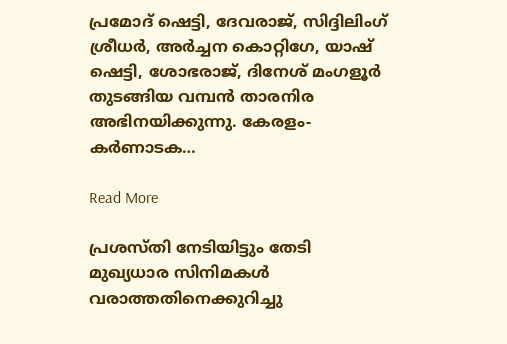പ്രമോദ് ഷെട്ടി, ദേവരാജ്, സിദ്ദിലിംഗ് ശ്രീധർ, അർച്ചന കൊറ്റിഗേ, യാഷ് ഷെട്ടി, ശോഭരാജ്, ദിനേശ് മംഗളൂർ തുടങ്ങിയ വമ്പൻ താരനിര അഭിനയിക്കുന്നു. കേരളം-കർണാടക…

Read More

പ്രശസ്തി നേടിയിട്ടും തേടി മുഖ്യധാര സിനിമകള്‍ വരാത്തതിനെക്കുറിച്ചു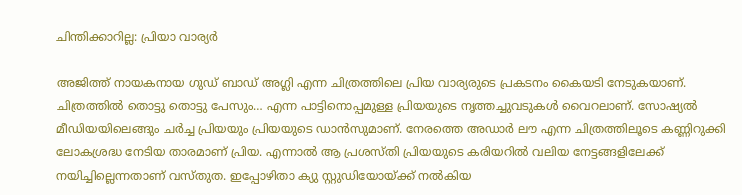ചിന്തിക്കാറില്ല: പ്രിയാ വാര്യർ

അജിത്ത് നായകനായ ഗുഡ് ബാഡ് അഗ്ലി എന്ന ചിത്രത്തിലെ പ്രിയ വാര്യരുടെ പ്രകടനം കൈയടി നേടുകയാണ്. ചിത്രത്തില്‍ തൊട്ടു തൊട്ടു പേസും… എന്ന പാട്ടിനൊപ്പമുള്ള പ്രിയയുടെ നൃത്തച്ചുവടുകൾ വൈറലാണ്. സോഷ്യല്‍ മീഡിയയിലെങ്ങും ചര്‍ച്ച പ്രിയയും പ്രിയയുടെ ഡാന്‍സുമാണ്. നേരത്തെ അഡാർ ലൗ എന്ന ചിത്രത്തിലൂടെ കണ്ണിറുക്കി ലോകശ്രദ്ധ നേടിയ താരമാണ് പ്രിയ. എന്നാല്‍ ആ പ്രശസ്തി പ്രിയയുടെ കരിയറില്‍ വലിയ നേട്ടങ്ങളിലേക്ക് നയിച്ചില്ലെന്നതാണ് വസ്തുത. ഇപ്പോഴിതാ ക്യു സ്റ്റുഡിയോയ്ക്ക് നല്‍കിയ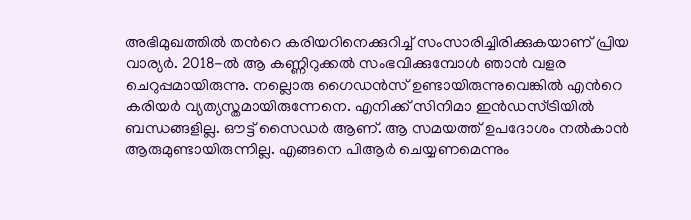അഭിമുഖത്തില്‍ തന്‍റെ കരിയറിനെക്കുറിച്ച് സംസാരിച്ചിരിക്കുകയാണ് പ്രിയ വാര്യര്‍. 2018-ല്‍ ആ കണ്ണിറുക്കൽ സംഭവിക്കുമ്പോള്‍ ഞാന്‍ വളര ചെറുപ്പമായിരുന്നു. നല്ലൊരു ഗൈഡന്‍സ് ഉണ്ടായിരുന്നുവെങ്കില്‍ എന്‍റെ കരിയർ വ്യത്യസ്തമായിരുന്നേനെ. എനിക്ക് സിനിമാ ഇന്‍ഡസ്ട്രിയില്‍ ബന്ധങ്ങളില്ല. ഔട്ട് സൈഡര്‍ ആണ്. ആ സമയത്ത് ഉപദോശം നൽകാൻ ആരുമുണ്ടായിരുന്നില്ല. എങ്ങനെ പിആര്‍ ചെയ്യണമെന്നും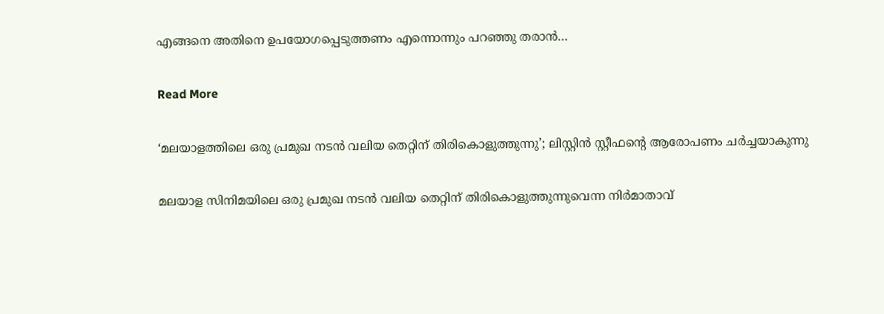എങ്ങനെ അതിനെ ഉപയോഗപ്പെടുത്തണം എന്നൊന്നും പറഞ്ഞു തരാന്‍…

Read More

‘മലയാളത്തിലെ ഒരു പ്രമുഖ നടന്‍ വലിയ തെറ്റിന് തിരികൊളുത്തുന്നു’; ലിസ്റ്റിന്‍ സ്റ്റീഫന്‍റെ ആരോപണം ചര്‍ച്ചയാകുന്നു

മലയാള സിനിമയിലെ ഒരു പ്രമുഖ നടന്‍ വലിയ തെറ്റിന് തിരികൊളുത്തുന്നുവെന്ന നിര്‍മാതാവ്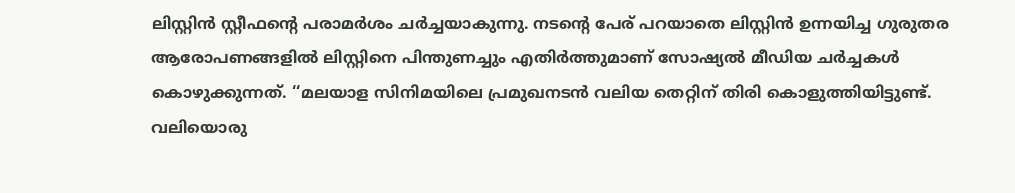ലിസ്റ്റിന്‍ സ്റ്റീഫന്‍റെ പരാമര്‍ശം ചര്‍ച്ചയാകുന്നു. നടന്‍റെ പേര് പറയാതെ ലിസ്റ്റിന്‍ ഉന്നയിച്ച ഗുരുതര ആരോപണങ്ങളില്‍ ലിസ്റ്റിനെ പിന്തുണച്ചും എതിര്‍ത്തുമാണ് സോഷ്യല്‍ മീഡിയ ചര്‍ച്ചകള്‍ കൊഴുക്കുന്നത്. ‘‘മലയാള സിനിമയിലെ പ്രമുഖനടൻ വലിയ തെറ്റിന് തിരി കൊളുത്തിയിട്ടുണ്ട്. വലിയൊരു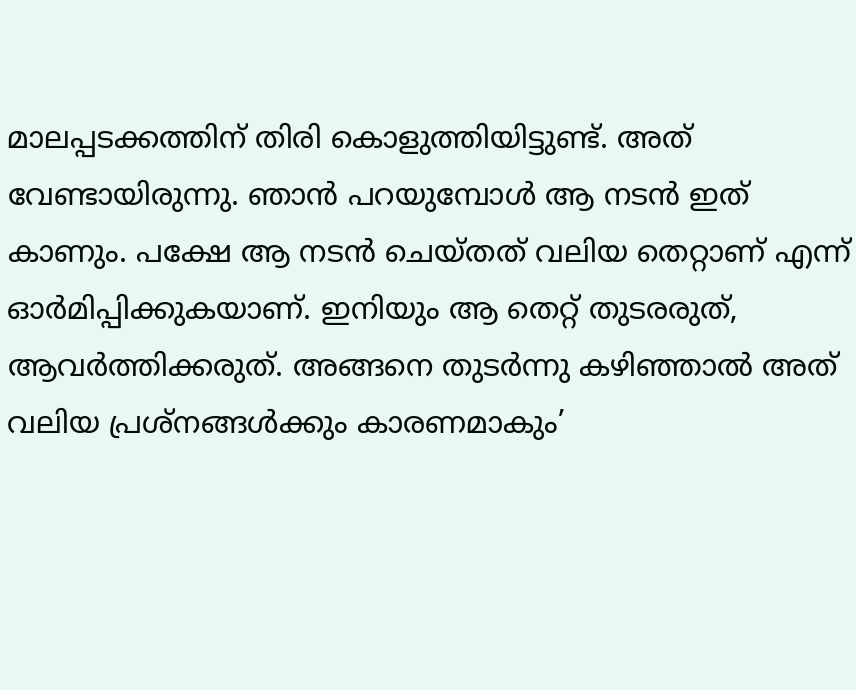മാലപ്പടക്കത്തിന് തിരി കൊളുത്തിയിട്ടുണ്ട്. അത് വേണ്ടായിരുന്നു. ഞാന്‍ പറയുമ്പോള്‍ ആ നടന്‍ ഇത് കാണും. പക്ഷേ ആ നടന്‍ ചെയ്തത് വലിയ തെറ്റാണ് എന്ന് ഓര്‍മിപ്പിക്കുകയാണ്. ഇനിയും ആ തെറ്റ് തുടരരുത്, ആവര്‍ത്തിക്കരുത്. അങ്ങനെ തുടര്‍ന്നു കഴിഞ്ഞാല്‍ അത് വലിയ പ്രശ്നങ്ങള്‍ക്കും കാരണമാകും’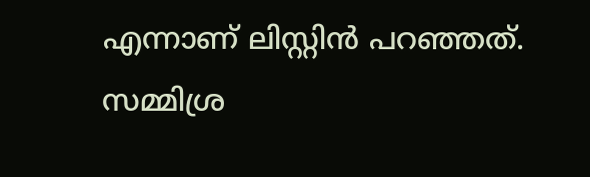എന്നാണ് ലിസ്റ്റിൻ പറഞ്ഞത്. സമ്മിശ്ര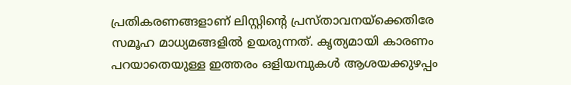പ്രതികരണങ്ങളാണ് ലിസ്റ്റിന്‍റെ പ്രസ്താവനയ്ക്കെതിരേ സമൂഹ മാധ്യമങ്ങളില്‍ ഉയരുന്നത്. കൃത്യമായി കാരണം പറയാതെയുള്ള ഇത്തരം ഒളിയമ്പുകള്‍ ആശയക്കുഴപ്പം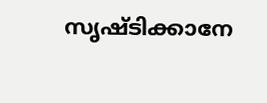സൃഷ്ടിക്കാനേ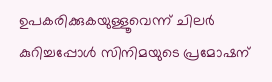ഉപകരിക്കുകയുള്ളൂവെന്ന് ചിലര്‍ കുറിച്ചപ്പോള്‍ സിനിമയുടെ പ്രമോഷന്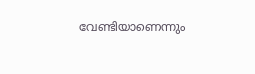വേണ്ടിയാണെന്നും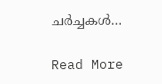ചര്‍ച്ചകള്‍…

Read More